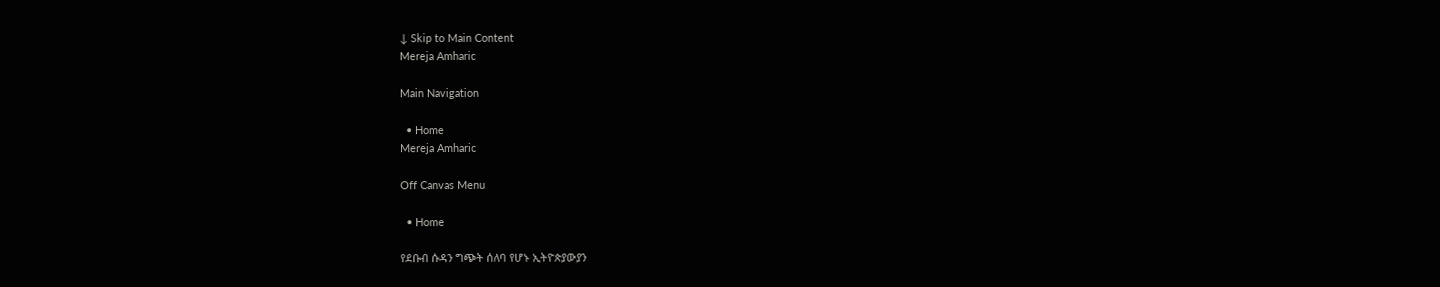↓ Skip to Main Content
Mereja Amharic

Main Navigation

  • Home
Mereja Amharic

Off Canvas Menu

  • Home

የደቡብ ሱዳን ግጭት ሰለባ የሆኑ ኢትዮጵያውያን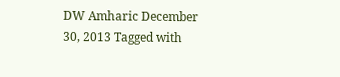DW Amharic December 30, 2013 Tagged with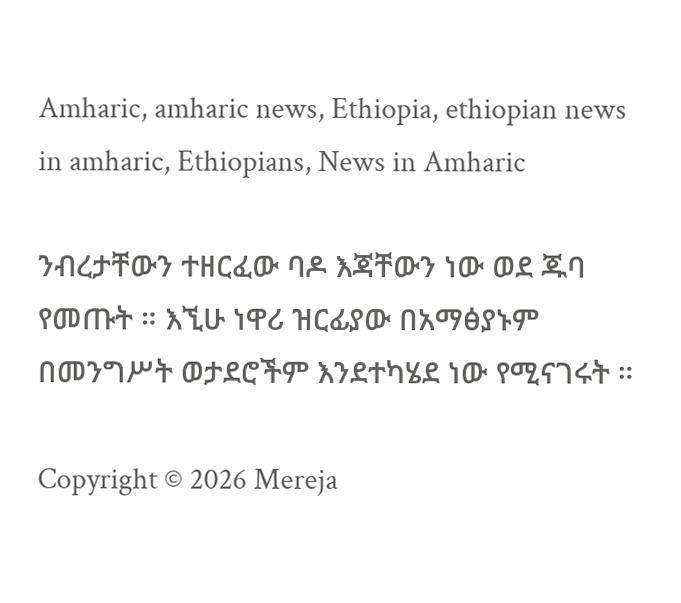Amharic, amharic news, Ethiopia, ethiopian news in amharic, Ethiopians, News in Amharic

ንብረታቸውን ተዘርፈው ባዶ እጃቸውን ነው ወደ ጁባ የመጡት ። እኚሁ ነዋሪ ዝርፊያው በአማፅያኑም በመንግሥት ወታደሮችም እንደተካሄደ ነው የሚናገሩት ።

Copyright © 2026 Mereja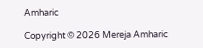Amharic

Copyright © 2026 Mereja Amharic